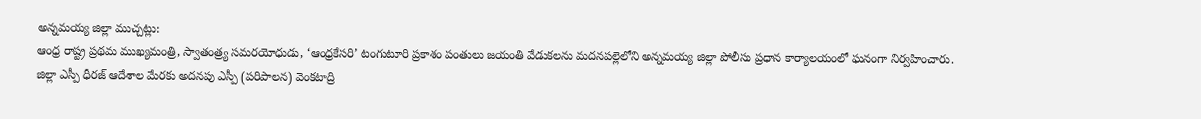అన్నమయ్య జిల్లా ముచ్చట్లు:
ఆంధ్ర రాష్ట్ర ప్రథమ ముఖ్యమంత్రి, స్వాతంత్ర్య సమరయోధుడు, ‘ఆంధ్రకేసరి’ టంగుటూరి ప్రకాశం పంతులు జయంతి వేడుకలను మదనపల్లెలోని అన్నమయ్య జిల్లా పోలీసు ప్రధాన కార్యాలయంలో ఘనంగా నిర్వహించారు.
జిల్లా ఎస్పీ ధీరజ్ ఆదేశాల మేరకు అదనపు ఎస్పీ (పరిపాలన) వెంకటాద్రి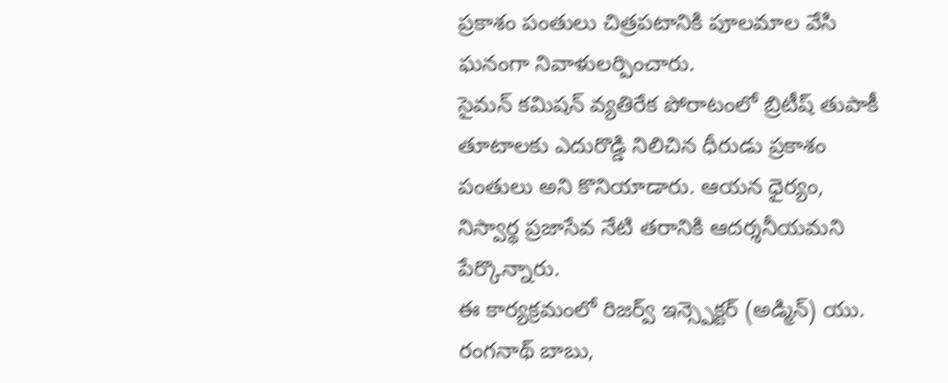ప్రకాశం పంతులు చిత్రపటానికి పూలమాల వేసి ఘనంగా నివాళులర్పించారు.
సైమన్ కమిషన్ వ్యతిరేక పోరాటంలో బ్రిటీష్ తుపాకీ తూటాలకు ఎదురొడ్డి నిలిచిన ధీరుడు ప్రకాశం పంతులు అని కొనియాడారు. ఆయన ధైర్యం, నిస్వార్థ ప్రజాసేవ నేటి తరానికి ఆదర్శనీయమని పేర్కొన్నారు.
ఈ కార్యక్రమంలో రిజర్వ్ ఇన్స్పెక్టర్ (అడ్మిన్) యు. రంగనాథ్ బాబు,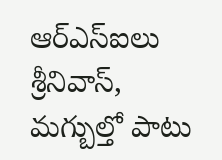ఆర్ఎస్ఐలు శ్రీనివాస్, మగ్బుల్తో పాటు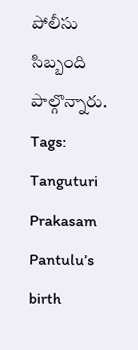పోలీసు సిబ్బంది పాల్గొన్నారు.
Tags: Tanguturi Prakasam Pantulu’s birth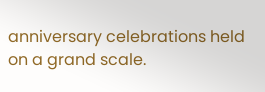anniversary celebrations held on a grand scale.